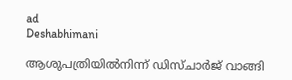ad
Deshabhimani

ആശുപത്രിയിൽനിന്ന് ഡിസ്ചാർജ് വാങ്ങി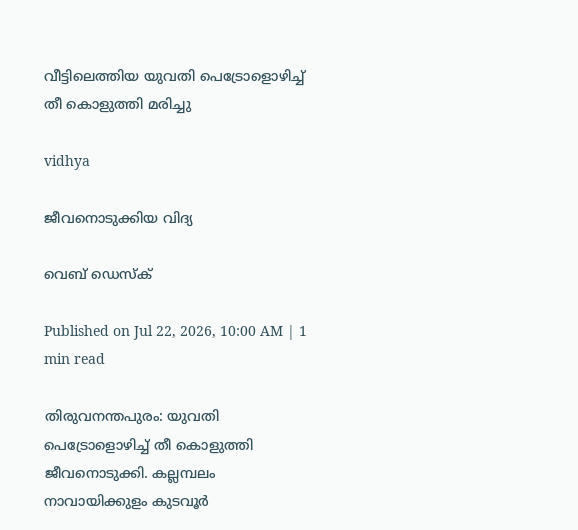വീട്ടിലെത്തിയ യുവതി പെട്രോളൊഴിച്ച് തീ കൊളുത്തി മരിച്ചു

vidhya

ജീവനൊടുക്കിയ വിദ്യ

വെബ് ഡെസ്ക്

Published on Jul 22, 2026, 10:00 AM | 1 min read

തിരുവനന്തപുരം: യുവതി പെട്രോളൊഴിച്ച് തീ കൊളുത്തി ജീവനൊടുക്കി. കല്ലമ്പലം നാവായിക്കുളം കുടവൂർ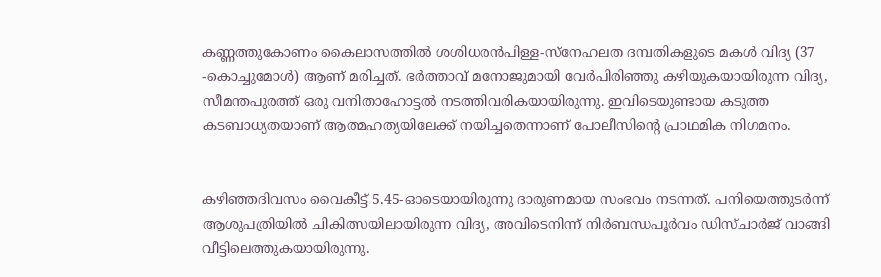കണ്ണത്തുകോണം കൈലാസത്തിൽ ശശിധരൻപിള്ള-സ്നേഹലത ദമ്പതികളുടെ മകൾ വിദ്യ (37 -കൊച്ചുമോൾ) ആണ് മരിച്ചത്. ഭർത്താവ് മനോജുമായി വേർപിരിഞ്ഞു കഴിയുകയായിരുന്ന വിദ്യ, സീമന്തപുരത്ത് ഒരു വനിതാഹോട്ടൽ നടത്തിവരികയായിരുന്നു. ഇവിടെയുണ്ടായ കടുത്ത കടബാധ്യതയാണ് ആത്മഹത്യയിലേക്ക് നയിച്ചതെന്നാണ് പോലീസിന്റെ പ്രാഥമിക നിഗമനം.


കഴിഞ്ഞദിവസം വൈകീട്ട് 5.45-ഓടെയായിരുന്നു ദാരുണമായ സംഭവം നടന്നത്. പനിയെത്തുടർന്ന് ആശുപത്രിയിൽ ചികിത്സയിലായിരുന്ന വിദ്യ, അവിടെനിന്ന് നിർബന്ധപൂർവം ഡിസ്ചാർജ് വാങ്ങി വീട്ടിലെത്തുകയായിരുന്നു.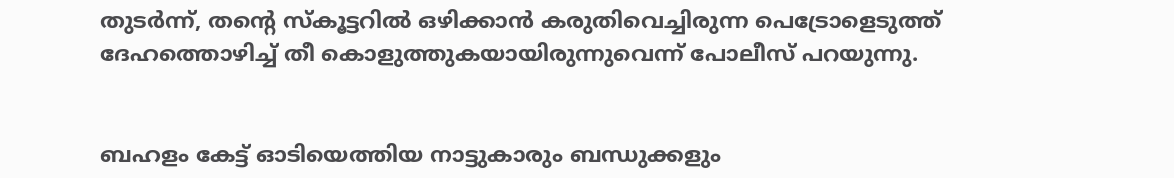തുടർന്ന്, തന്റെ സ്കൂട്ടറിൽ ഒഴിക്കാൻ കരുതിവെച്ചിരുന്ന പെട്രോളെടുത്ത് ദേഹത്തൊഴിച്ച് തീ കൊളുത്തുകയായിരുന്നുവെന്ന് പോലീസ് പറയുന്നു.


ബഹളം കേട്ട് ഓടിയെത്തിയ നാട്ടുകാരും ബന്ധുക്കളും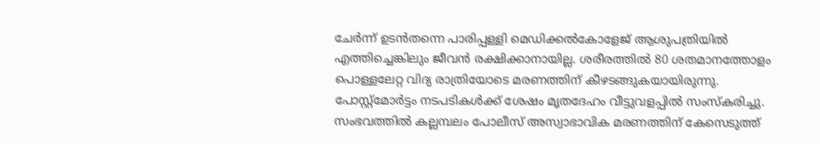ചേർന്ന് ഉടൻതന്നെ പാരിപ്പള്ളി മെഡിക്കൽകോളേജ് ആശുപത്രിയിൽ എത്തിച്ചെങ്കിലും ജീവൻ രക്ഷിക്കാനായില്ല. ശരീരത്തിൽ 80 ശതമാനത്തോളം പൊള്ളലേറ്റ വിദ്യ രാത്രിയോടെ മരണത്തിന് കീഴടങ്ങുകയായിരുന്നു. പോസ്റ്റ്മോർട്ടം നടപടികൾക്ക് ശേഷം മൃതദേഹം വീട്ടുവളപ്പിൽ സംസ്‌കരിച്ചു. സംഭവത്തിൽ കല്ലമ്പലം പോലീസ് അസ്വാഭാവിക മരണത്തിന് കേസെടുത്ത്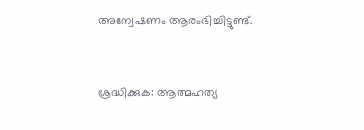അന്വേഷണം ആരംഭിച്ചിട്ടുണ്ട്.


ശ്രദ്ധിക്കുക: ആത്മഹത്യ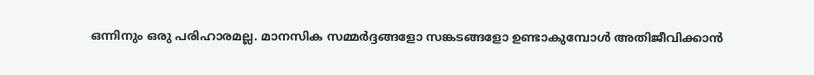ഒന്നിനും ഒരു പരിഹാരമല്ല. മാനസിക സമ്മർദ്ദങ്ങളോ സങ്കടങ്ങളോ ഉണ്ടാകുമ്പോൾ അതിജീവിക്കാൻ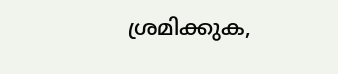ശ്രമിക്കുക,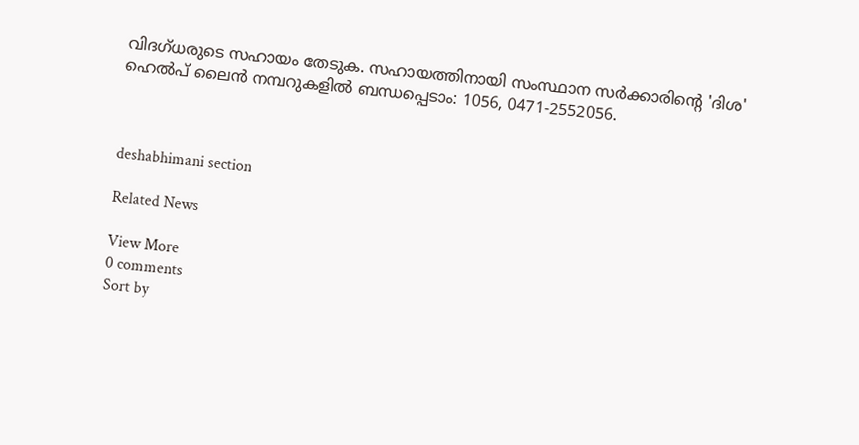വിദഗ്ധരുടെ സഹായം തേടുക. സഹായത്തിനായി സംസ്ഥാന സർക്കാരിന്റെ 'ദിശ' ഹെൽപ് ലൈൻ നമ്പറുകളിൽ ബന്ധപ്പെടാം: 1056, 0471-2552056.



deshabhimani section

Related News

View More
0 comments
Sort by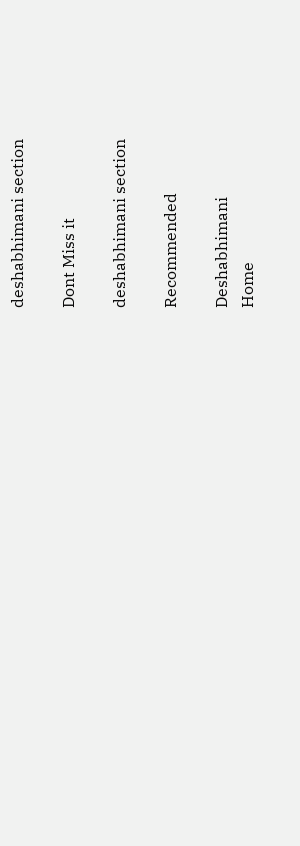deshabhimani section

Dont Miss it

deshabhimani section

Recommended

Deshabhimani
Home